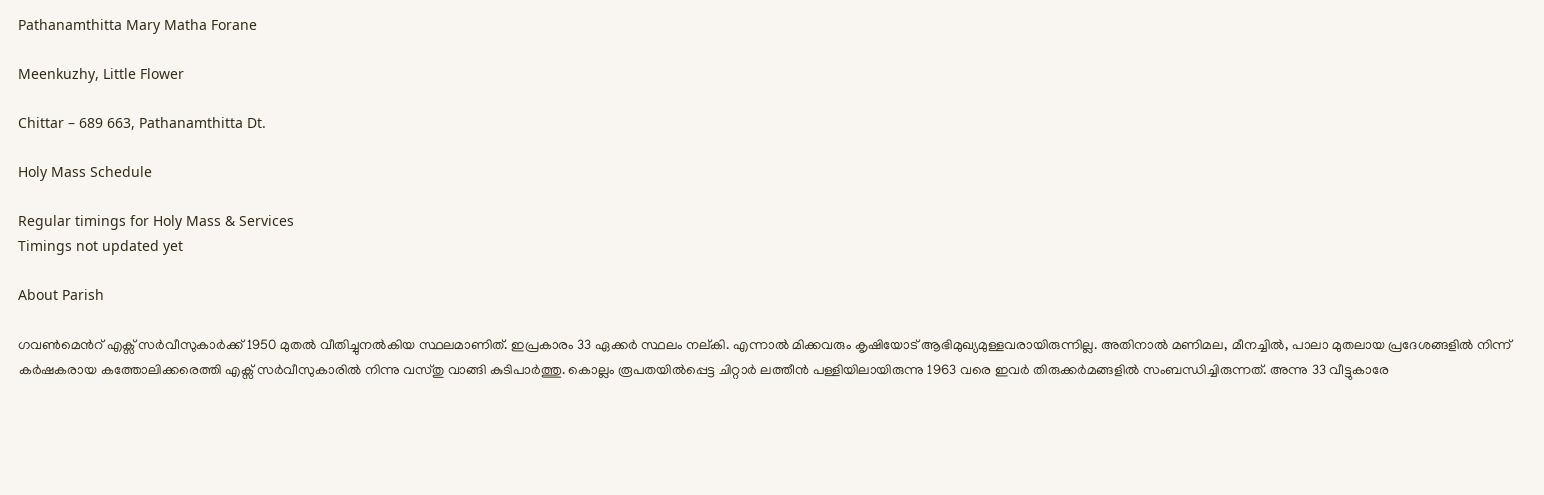Pathanamthitta Mary Matha Forane

Meenkuzhy, Little Flower

Chittar – 689 663, Pathanamthitta Dt.

Holy Mass Schedule

Regular timings for Holy Mass & Services
Timings not updated yet

About Parish

ഗവണ്‍മെന്‍റ് എക്സ് സര്‍വീസുകാര്‍ക്ക് 1950 മുതല്‍ വീതിച്ചുനല്‍കിയ സ്ഥലമാണിത്. ഇപ്രകാരം 33 ഏക്കര്‍ സ്ഥലം നല്കി. എന്നാല്‍ മിക്കവരും കൃഷിയോട് ആഭിമുഖ്യമുള്ളവരായിരുന്നില്ല. അതിനാല്‍ മണിമല, മീനച്ചില്‍, പാലാ മുതലായ പ്രദേശങ്ങളില്‍ നിന്ന് കര്‍ഷകരായ കത്തോലിക്കരെത്തി എക്സ് സര്‍വീസുകാരില്‍ നിന്നു വസ്തു വാങ്ങി കുടിപാര്‍ത്തു. കൊല്ലം രൂപതയില്‍പ്പെട്ട ചിറ്റാര്‍ ലത്തീന്‍ പള്ളിയിലായിരുന്നു 1963 വരെ ഇവര്‍ തിരുക്കര്‍മങ്ങളില്‍ സംബന്ധിച്ചിരുന്നത്. അന്നു 33 വീട്ടുകാരേ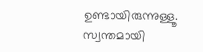ഉണ്ടായിരുന്നുള്ളൂ. സ്വന്തമായി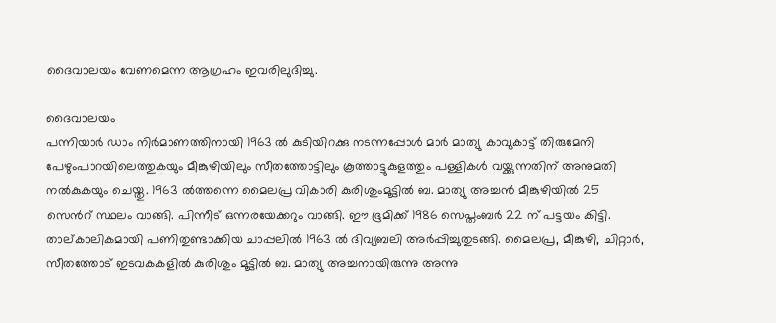ദൈവാലയം വേണമെന്ന ആഗ്രഹം ഇവരിലുദിച്ചു.

ദൈവാലയം
പന്നിയാര്‍ ഡാം നിര്‍മാണത്തിനായി 1963 ല്‍ കുടിയിറക്കു നടന്നപ്പോള്‍ മാര്‍ മാത്യു കാവുകാട്ട് തിരുമേനി പേഴുംപാറയിലെത്തുകയും മീങ്കുഴിയിലും സീതത്തോട്ടിലും കൂത്താട്ടുകുളത്തും പള്ളികള്‍ വയ്ക്കുന്നതിന് അനുമതി നല്‍കുകയും ചെയ്തു. 1963 ല്‍ത്തന്നെ മൈലപ്ര വികാരി കുരിശുംമൂട്ടില്‍ ബ. മാത്യു അച്ചന്‍ മീങ്കുഴിയില്‍ 25 സെന്‍റ് സ്ഥലം വാങ്ങി. പിന്നീട് ഒന്നരയേക്കറും വാങ്ങി. ഈ ഭൂമിക്ക് 1986 സെപ്തംബര്‍ 22 ന് പട്ടയം കിട്ടി. താല്കാലികമായി പണിതുണ്ടാക്കിയ ചാപ്പലില്‍ 1963 ല്‍ ദിവ്യബലി അര്‍പ്പിച്ചുതുടങ്ങി. മൈലപ്ര, മീങ്കുഴി, ചിറ്റാര്‍, സീതത്തോട് ഇടവകകളില്‍ കുരിശും മൂട്ടില്‍ ബ. മാത്യു അച്ചനായിരുന്നു അന്നു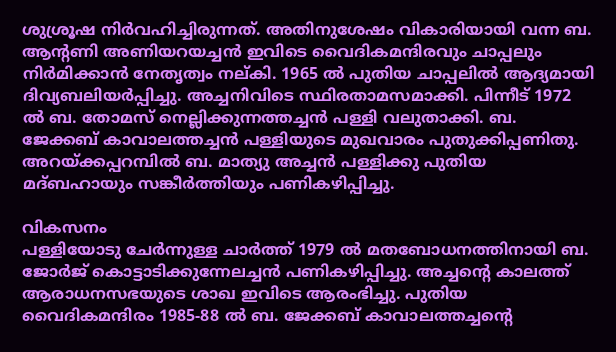ശുശ്രൂഷ നിര്‍വഹിച്ചിരുന്നത്. അതിനുശേഷം വികാരിയായി വന്ന ബ. ആന്‍റണി അണിയറയച്ചന്‍ ഇവിടെ വൈദികമന്ദിരവും ചാപ്പലും നിര്‍മിക്കാന്‍ നേതൃത്വം നല്കി. 1965 ല്‍ പുതിയ ചാപ്പലില്‍ ആദ്യമായി ദിവ്യബലിയര്‍പ്പിച്ചു. അച്ചനിവിടെ സ്ഥിരതാമസമാക്കി. പിന്നീട് 1972 ല്‍ ബ. തോമസ് നെല്ലിക്കുന്നത്തച്ചന്‍ പള്ളി വലുതാക്കി. ബ. ജേക്കബ് കാവാലത്തച്ചന്‍ പള്ളിയുടെ മുഖവാരം പുതുക്കിപ്പണിതു. അറയ്ക്കപ്പറമ്പില്‍ ബ. മാത്യു അച്ചന്‍ പള്ളിക്കു പുതിയ മദ്ബഹായും സങ്കീര്‍ത്തിയും പണികഴിപ്പിച്ചു.

വികസനം
പള്ളിയോടു ചേര്‍ന്നുള്ള ചാര്‍ത്ത് 1979 ല്‍ മതബോധനത്തിനായി ബ. ജോര്‍ജ് കൊട്ടാടിക്കുന്നേലച്ചന്‍ പണികഴിപ്പിച്ചു. അച്ചന്‍റെ കാലത്ത് ആരാധനസഭയുടെ ശാഖ ഇവിടെ ആരംഭിച്ചു. പുതിയ വൈദികമന്ദിരം 1985-88 ല്‍ ബ. ജേക്കബ് കാവാലത്തച്ചന്‍റെ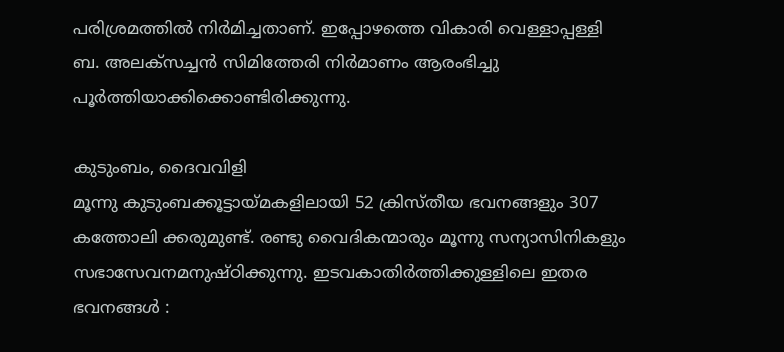പരിശ്രമത്തില്‍ നിര്‍മിച്ചതാണ്. ഇപ്പോഴത്തെ വികാരി വെള്ളാപ്പള്ളി ബ. അലക്സച്ചന്‍ സിമിത്തേരി നിര്‍മാണം ആരംഭിച്ചു പൂര്‍ത്തിയാക്കിക്കൊണ്ടിരിക്കുന്നു.

കുടുംബം, ദൈവവിളി
മൂന്നു കുടുംബക്കൂട്ടായ്മകളിലായി 52 ക്രിസ്തീയ ഭവനങ്ങളും 307 കത്തോലി ക്കരുമുണ്ട്. രണ്ടു വൈദികന്മാരും മൂന്നു സന്യാസിനികളും സഭാസേവനമനുഷ്ഠിക്കുന്നു. ഇടവകാതിര്‍ത്തിക്കുള്ളിലെ ഇതര ഭവനങ്ങള്‍ :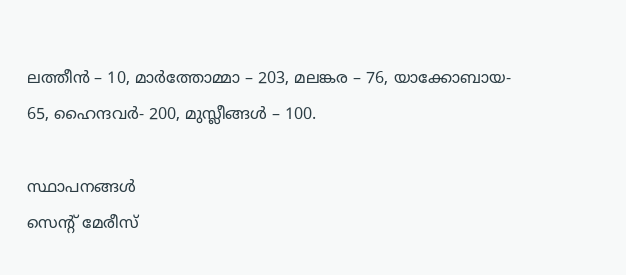ലത്തീന്‍ – 10, മാര്‍ത്തോമ്മാ – 203, മലങ്കര – 76, യാക്കോബായ- 65, ഹൈന്ദവര്‍- 200, മുസ്ലീങ്ങള്‍ – 100.

സ്ഥാപനങ്ങള്‍
സെന്‍റ് മേരീസ്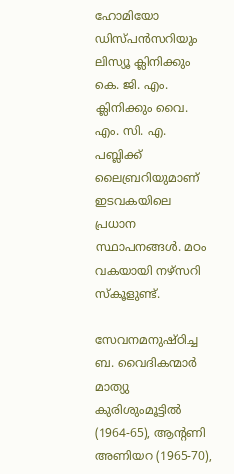ഹോമിയോ ഡിസ്പന്‍സറിയും ലിസ്യൂ ക്ലിനിക്കും കെ. ജി. എം. ക്ലിനിക്കും വൈ. എം. സി. എ. പബ്ലിക്ക് ലൈബ്രറിയുമാണ് ഇടവകയിലെ പ്രധാന സ്ഥാപനങ്ങള്‍. മഠം വകയായി നഴ്സറി സ്കൂളുണ്ട്.

സേവനമനുഷ്ഠിച്ച ബ. വൈദികന്മാര്‍
മാത്യു കുരിശുംമൂട്ടില്‍ (1964-65), ആന്‍റണി അണിയറ (1965-70),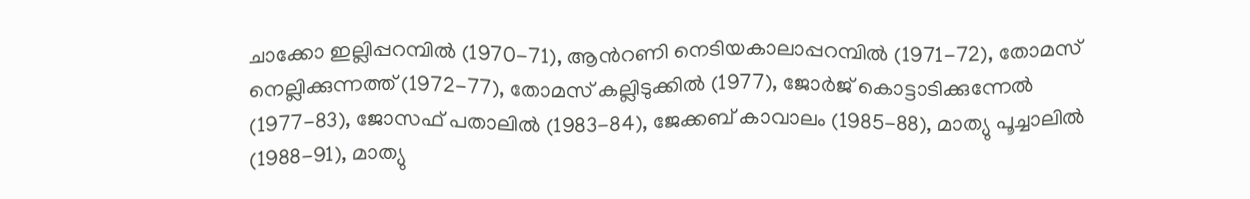ചാക്കോ ഇല്ലിപ്പറമ്പില്‍ (1970-71), ആന്‍റണി നെടിയകാലാപ്പറമ്പില്‍ (1971-72), തോമസ് നെല്ലിക്കുന്നത്ത് (1972-77), തോമസ് കല്ലിടുക്കില്‍ (1977), ജോര്‍ജ് കൊട്ടാടിക്കുന്നേല്‍ (1977-83), ജോസഫ് പതാലില്‍ (1983-84), ജേക്കബ് കാവാലം (1985-88), മാത്യു പൂച്ചാലില്‍ (1988-91), മാത്യു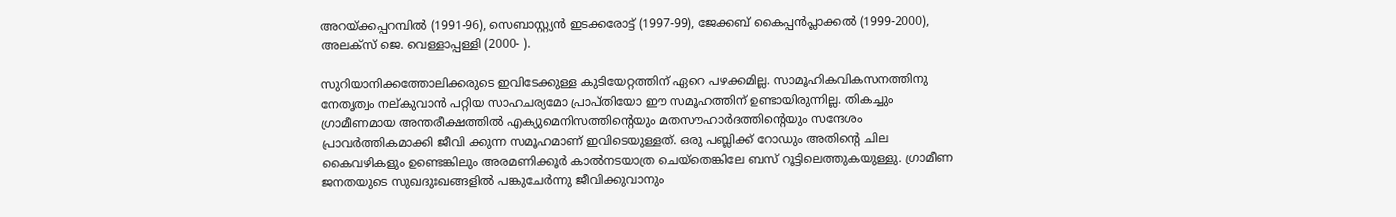അറയ്ക്കപ്പറമ്പില്‍ (1991-96), സെബാസ്റ്റ്യന്‍ ഇടക്കരോട്ട് (1997-99), ജേക്കബ് കൈപ്പന്‍പ്ലാക്കല്‍ (1999-2000), അലക്സ് ജെ. വെള്ളാപ്പള്ളി (2000- ).

സുറിയാനിക്കത്തോലിക്കരുടെ ഇവിടേക്കുള്ള കുടിയേറ്റത്തിന് ഏറെ പഴക്കമില്ല. സാമൂഹികവികസനത്തിനു നേതൃത്വം നല്കുവാന്‍ പറ്റിയ സാഹചര്യമോ പ്രാപ്തിയോ ഈ സമൂഹത്തിന് ഉണ്ടായിരുന്നില്ല. തികച്ചും ഗ്രാമീണമായ അന്തരീക്ഷത്തില്‍ എക്യുമെനിസത്തിന്‍റെയും മതസൗഹാര്‍ദത്തിന്‍റെയും സന്ദേശം പ്രാവര്‍ത്തികമാക്കി ജീവി ക്കുന്ന സമൂഹമാണ് ഇവിടെയുള്ളത്. ഒരു പബ്ലിക്ക് റോഡും അതിന്‍റെ ചില കൈവഴികളും ഉണ്ടെങ്കിലും അരമണിക്കൂര്‍ കാല്‍നടയാത്ര ചെയ്തെങ്കിലേ ബസ് റൂട്ടിലെത്തുകയുള്ളു. ഗ്രാമീണ ജനതയുടെ സുഖദുഃഖങ്ങളില്‍ പങ്കുചേര്‍ന്നു ജീവിക്കുവാനും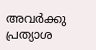അവര്‍ക്കു പ്രത്യാശ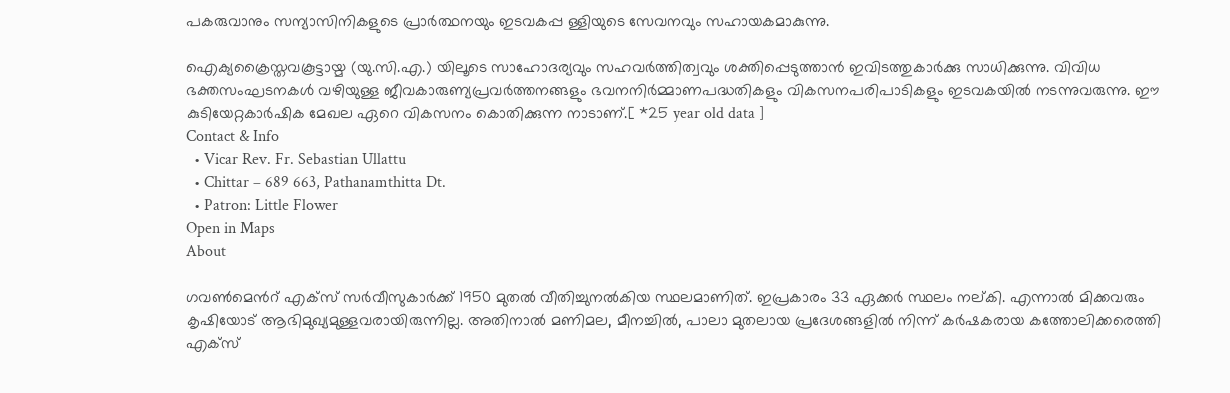പകരുവാനും സന്യാസിനികളുടെ പ്രാര്‍ത്ഥനയും ഇടവകപ്പ ള്ളിയുടെ സേവനവും സഹായകമാകുന്നു.

ഐക്യക്രൈസ്തവകൂട്ടായ്മ (യു.സി.എ.) യിലൂടെ സാഹോദര്യവും സഹവര്‍ത്തിത്വവും ശക്തിപ്പെടുത്താന്‍ ഇവിടത്തുകാര്‍ക്കു സാധിക്കുന്നു. വിവിധ ഭക്തസംഘടനകള്‍ വഴിയുള്ള ജീവകാരുണ്യപ്രവര്‍ത്തനങ്ങളും ഭവനനിര്‍മ്മാണപദ്ധതികളും വികസനപരിപാടികളും ഇടവകയില്‍ നടന്നുവരുന്നു. ഈ കുടിയേറ്റകാര്‍ഷിക മേഖല ഏറെ വികസനം കൊതിക്കുന്ന നാടാണ്.[ *25 year old data ]
Contact & Info
  • Vicar Rev. Fr. Sebastian Ullattu
  • Chittar – 689 663, Pathanamthitta Dt.
  • Patron: Little Flower
Open in Maps
About

ഗവണ്‍മെന്‍റ് എക്സ് സര്‍വീസുകാര്‍ക്ക് 1950 മുതല്‍ വീതിച്ചുനല്‍കിയ സ്ഥലമാണിത്. ഇപ്രകാരം 33 ഏക്കര്‍ സ്ഥലം നല്കി. എന്നാല്‍ മിക്കവരും കൃഷിയോട് ആഭിമുഖ്യമുള്ളവരായിരുന്നില്ല. അതിനാല്‍ മണിമല, മീനച്ചില്‍, പാലാ മുതലായ പ്രദേശങ്ങളില്‍ നിന്ന് കര്‍ഷകരായ കത്തോലിക്കരെത്തി എക്സ്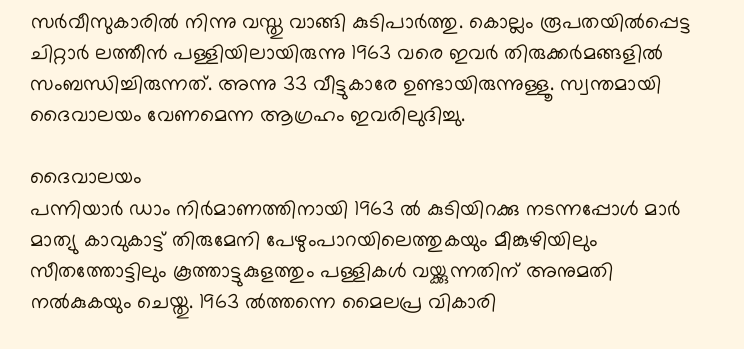സര്‍വീസുകാരില്‍ നിന്നു വസ്തു വാങ്ങി കുടിപാര്‍ത്തു. കൊല്ലം രൂപതയില്‍പ്പെട്ട ചിറ്റാര്‍ ലത്തീന്‍ പള്ളിയിലായിരുന്നു 1963 വരെ ഇവര്‍ തിരുക്കര്‍മങ്ങളില്‍ സംബന്ധിച്ചിരുന്നത്. അന്നു 33 വീട്ടുകാരേ ഉണ്ടായിരുന്നുള്ളൂ. സ്വന്തമായി ദൈവാലയം വേണമെന്ന ആഗ്രഹം ഇവരിലുദിച്ചു.

ദൈവാലയം
പന്നിയാര്‍ ഡാം നിര്‍മാണത്തിനായി 1963 ല്‍ കുടിയിറക്കു നടന്നപ്പോള്‍ മാര്‍ മാത്യു കാവുകാട്ട് തിരുമേനി പേഴുംപാറയിലെത്തുകയും മീങ്കുഴിയിലും സീതത്തോട്ടിലും കൂത്താട്ടുകുളത്തും പള്ളികള്‍ വയ്ക്കുന്നതിന് അനുമതി നല്‍കുകയും ചെയ്തു. 1963 ല്‍ത്തന്നെ മൈലപ്ര വികാരി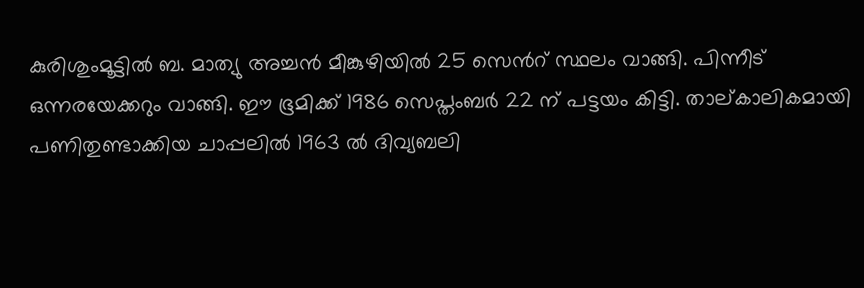കുരിശുംമൂട്ടില്‍ ബ. മാത്യു അച്ചന്‍ മീങ്കുഴിയില്‍ 25 സെന്‍റ് സ്ഥലം വാങ്ങി. പിന്നീട് ഒന്നരയേക്കറും വാങ്ങി. ഈ ഭൂമിക്ക് 1986 സെപ്തംബര്‍ 22 ന് പട്ടയം കിട്ടി. താല്കാലികമായി പണിതുണ്ടാക്കിയ ചാപ്പലില്‍ 1963 ല്‍ ദിവ്യബലി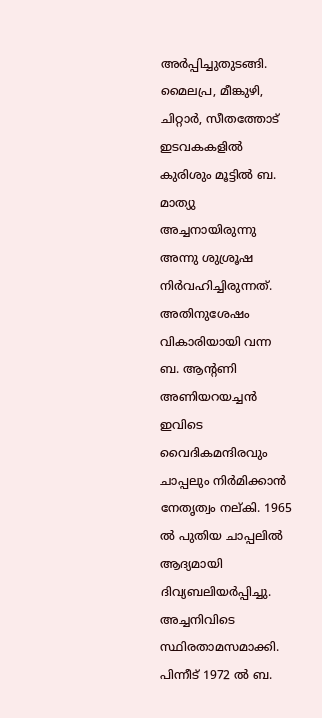അര്‍പ്പിച്ചുതുടങ്ങി. മൈലപ്ര, മീങ്കുഴി, ചിറ്റാര്‍, സീതത്തോട് ഇടവകകളില്‍ കുരിശും മൂട്ടില്‍ ബ. മാത്യു അച്ചനായിരുന്നു അന്നു ശുശ്രൂഷ നിര്‍വഹിച്ചിരുന്നത്. അതിനുശേഷം വികാരിയായി വന്ന ബ. ആന്‍റണി അണിയറയച്ചന്‍ ഇവിടെ വൈദികമന്ദിരവും ചാപ്പലും നിര്‍മിക്കാന്‍ നേതൃത്വം നല്കി. 1965 ല്‍ പുതിയ ചാപ്പലില്‍ ആദ്യമായി ദിവ്യബലിയര്‍പ്പിച്ചു. അച്ചനിവിടെ സ്ഥിരതാമസമാക്കി. പിന്നീട് 1972 ല്‍ ബ.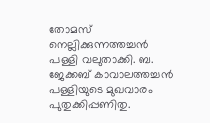തോമസ് നെല്ലിക്കുന്നത്തച്ചന്‍ പള്ളി വലുതാക്കി. ബ. ജേക്കബ് കാവാലത്തച്ചന്‍ പള്ളിയുടെ മുഖവാരം പുതുക്കിപ്പണിതു.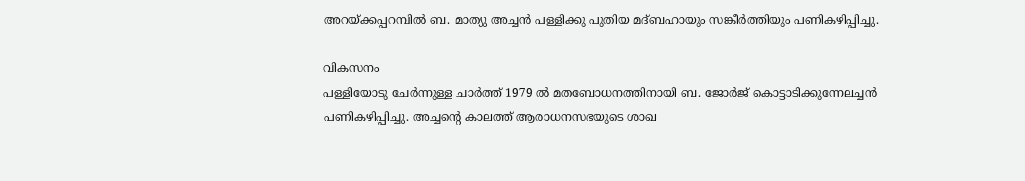അറയ്ക്കപ്പറമ്പില്‍ ബ. മാത്യു അച്ചന്‍ പള്ളിക്കു പുതിയ മദ്ബഹായും സങ്കീര്‍ത്തിയും പണികഴിപ്പിച്ചു.

വികസനം
പള്ളിയോടു ചേര്‍ന്നുള്ള ചാര്‍ത്ത് 1979 ല്‍ മതബോധനത്തിനായി ബ. ജോര്‍ജ് കൊട്ടാടിക്കുന്നേലച്ചന്‍ പണികഴിപ്പിച്ചു. അച്ചന്‍റെ കാലത്ത് ആരാധനസഭയുടെ ശാഖ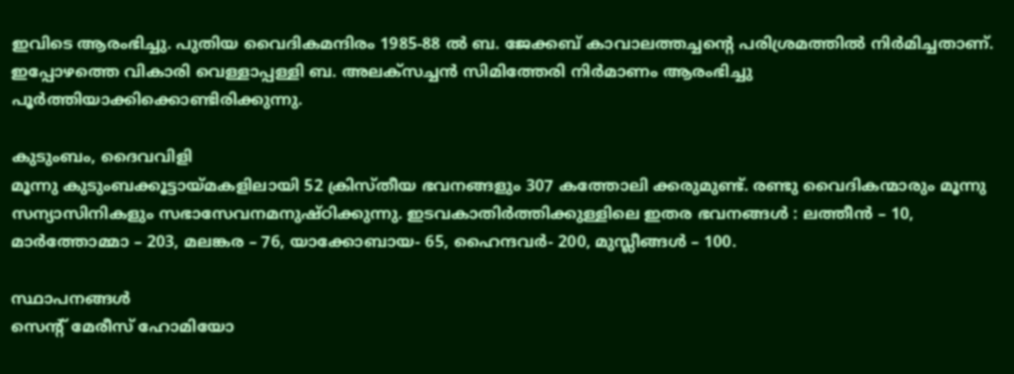ഇവിടെ ആരംഭിച്ചു. പുതിയ വൈദികമന്ദിരം 1985-88 ല്‍ ബ. ജേക്കബ് കാവാലത്തച്ചന്‍റെ പരിശ്രമത്തില്‍ നിര്‍മിച്ചതാണ്. ഇപ്പോഴത്തെ വികാരി വെള്ളാപ്പള്ളി ബ. അലക്സച്ചന്‍ സിമിത്തേരി നിര്‍മാണം ആരംഭിച്ചു പൂര്‍ത്തിയാക്കിക്കൊണ്ടിരിക്കുന്നു.

കുടുംബം, ദൈവവിളി
മൂന്നു കുടുംബക്കൂട്ടായ്മകളിലായി 52 ക്രിസ്തീയ ഭവനങ്ങളും 307 കത്തോലി ക്കരുമുണ്ട്. രണ്ടു വൈദികന്മാരും മൂന്നു സന്യാസിനികളും സഭാസേവനമനുഷ്ഠിക്കുന്നു. ഇടവകാതിര്‍ത്തിക്കുള്ളിലെ ഇതര ഭവനങ്ങള്‍ : ലത്തീന്‍ – 10, മാര്‍ത്തോമ്മാ – 203, മലങ്കര – 76, യാക്കോബായ- 65, ഹൈന്ദവര്‍- 200, മുസ്ലീങ്ങള്‍ – 100.

സ്ഥാപനങ്ങള്‍
സെന്‍റ് മേരീസ് ഹോമിയോ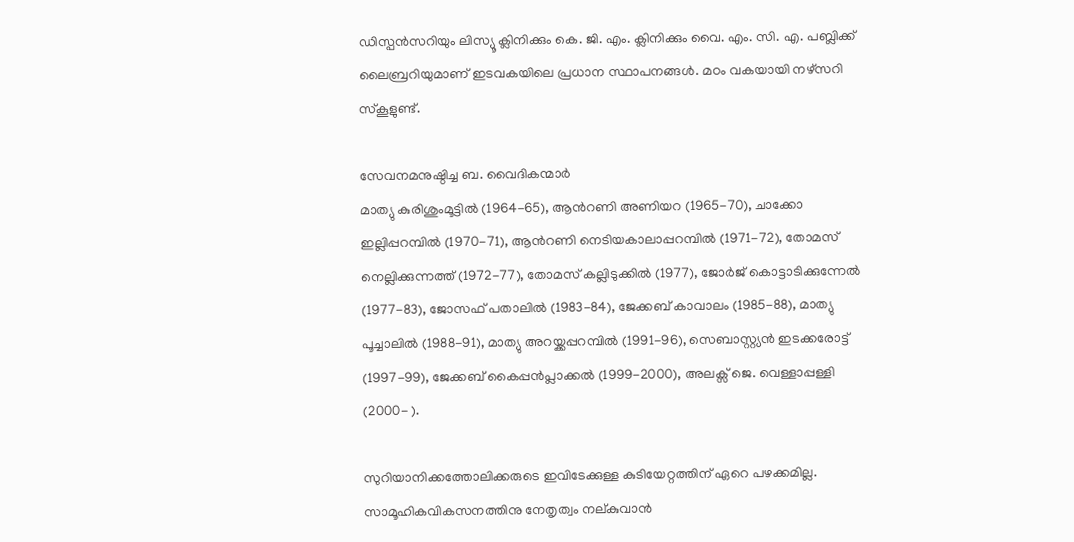ഡിസ്പന്‍സറിയും ലിസ്യൂ ക്ലിനിക്കും കെ. ജി. എം. ക്ലിനിക്കും വൈ. എം. സി. എ. പബ്ലിക്ക് ലൈബ്രറിയുമാണ് ഇടവകയിലെ പ്രധാന സ്ഥാപനങ്ങള്‍. മഠം വകയായി നഴ്സറി സ്കൂളുണ്ട്.

സേവനമനുഷ്ഠിച്ച ബ. വൈദികന്മാര്‍
മാത്യു കുരിശുംമൂട്ടില്‍ (1964-65), ആന്‍റണി അണിയറ (1965-70), ചാക്കോ ഇല്ലിപ്പറമ്പില്‍ (1970-71), ആന്‍റണി നെടിയകാലാപ്പറമ്പില്‍ (1971-72), തോമസ് നെല്ലിക്കുന്നത്ത് (1972-77), തോമസ് കല്ലിടുക്കില്‍ (1977), ജോര്‍ജ് കൊട്ടാടിക്കുന്നേല്‍ (1977-83), ജോസഫ് പതാലില്‍ (1983-84), ജേക്കബ് കാവാലം (1985-88), മാത്യു പൂച്ചാലില്‍ (1988-91), മാത്യു അറയ്ക്കപ്പറമ്പില്‍ (1991-96), സെബാസ്റ്റ്യന്‍ ഇടക്കരോട്ട് (1997-99), ജേക്കബ് കൈപ്പന്‍പ്ലാക്കല്‍ (1999-2000), അലക്സ് ജെ. വെള്ളാപ്പള്ളി (2000- ).

സുറിയാനിക്കത്തോലിക്കരുടെ ഇവിടേക്കുള്ള കുടിയേറ്റത്തിന് ഏറെ പഴക്കമില്ല. സാമൂഹികവികസനത്തിനു നേതൃത്വം നല്കുവാന്‍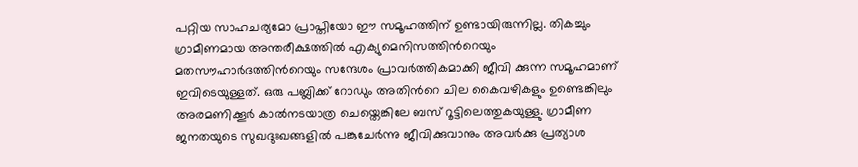പറ്റിയ സാഹചര്യമോ പ്രാപ്തിയോ ഈ സമൂഹത്തിന് ഉണ്ടായിരുന്നില്ല. തികച്ചും ഗ്രാമീണമായ അന്തരീക്ഷത്തില്‍ എക്യുമെനിസത്തിന്‍റെയും മതസൗഹാര്‍ദത്തിന്‍റെയും സന്ദേശം പ്രാവര്‍ത്തികമാക്കി ജീവി ക്കുന്ന സമൂഹമാണ് ഇവിടെയുള്ളത്. ഒരു പബ്ലിക്ക് റോഡും അതിന്‍റെ ചില കൈവഴികളും ഉണ്ടെങ്കിലും അരമണിക്കൂര്‍ കാല്‍നടയാത്ര ചെയ്തെങ്കിലേ ബസ് റൂട്ടിലെത്തുകയുള്ളു. ഗ്രാമീണ ജനതയുടെ സുഖദുഃഖങ്ങളില്‍ പങ്കുചേര്‍ന്നു ജീവിക്കുവാനും അവര്‍ക്കു പ്രത്യാശ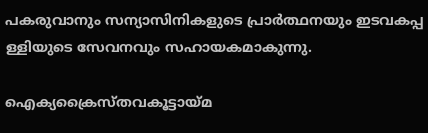പകരുവാനും സന്യാസിനികളുടെ പ്രാര്‍ത്ഥനയും ഇടവകപ്പ ള്ളിയുടെ സേവനവും സഹായകമാകുന്നു.

ഐക്യക്രൈസ്തവകൂട്ടായ്മ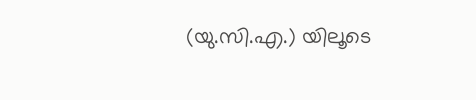(യു.സി.എ.) യിലൂടെ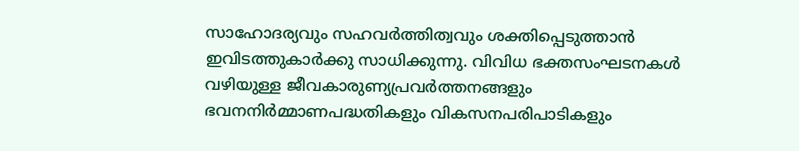സാഹോദര്യവും സഹവര്‍ത്തിത്വവും ശക്തിപ്പെടുത്താന്‍ ഇവിടത്തുകാര്‍ക്കു സാധിക്കുന്നു. വിവിധ ഭക്തസംഘടനകള്‍ വഴിയുള്ള ജീവകാരുണ്യപ്രവര്‍ത്തനങ്ങളും ഭവനനിര്‍മ്മാണപദ്ധതികളും വികസനപരിപാടികളും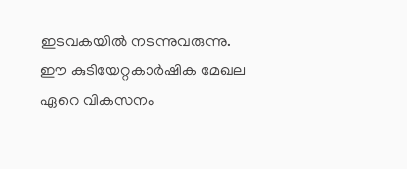ഇടവകയില്‍ നടന്നുവരുന്നു. ഈ കുടിയേറ്റകാര്‍ഷിക മേഖല ഏറെ വികസനം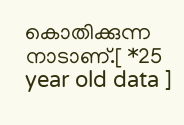കൊതിക്കുന്ന നാടാണ്.[ *25 year old data ]